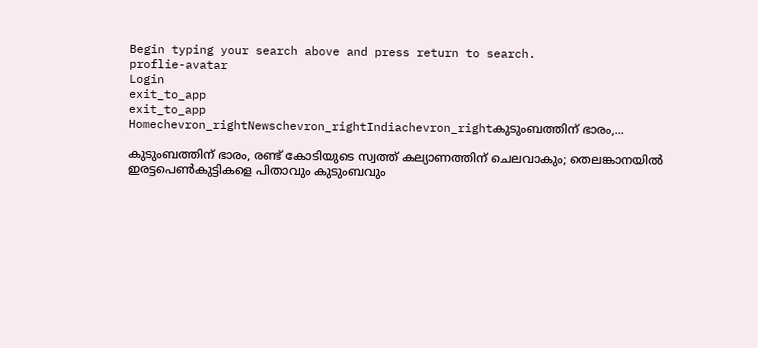Begin typing your search above and press return to search.
proflie-avatar
Login
exit_to_app
exit_to_app
Homechevron_rightNewschevron_rightIndiachevron_rightകുടുംബത്തിന് ഭാരം,...

കുടുംബത്തിന് ഭാരം, രണ്ട് കോടിയുടെ സ്വത്ത് കല്യാണത്തിന് ചെലവാകും; തെലങ്കാനയിൽ ഇരട്ടപെൺകുട്ടികളെ പിതാവും കുടുംബവും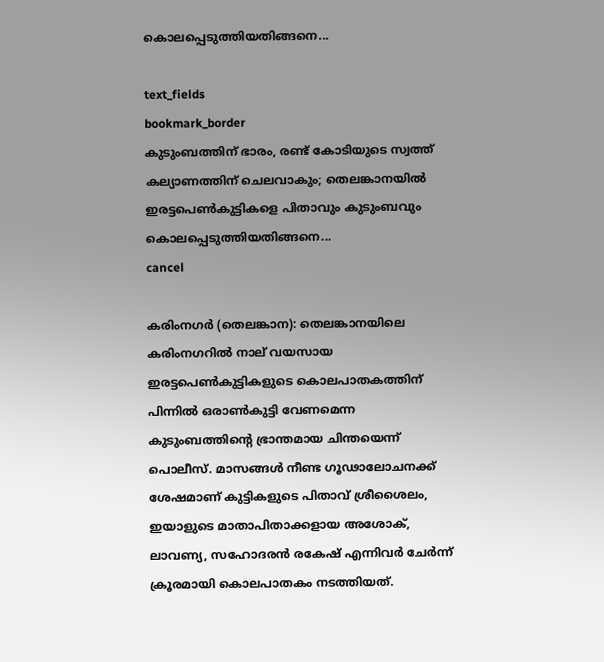കൊലപ്പെടുത്തിയതിങ്ങനെ...

text_fields
bookmark_border
കുടുംബത്തിന് ഭാരം, രണ്ട് കോടിയുടെ സ്വത്ത് കല്യാണത്തിന് ചെലവാകും; തെലങ്കാനയിൽ ഇരട്ടപെൺകുട്ടികളെ പിതാവും കുടുംബവും കൊലപ്പെടുത്തിയതിങ്ങനെ...
cancel

കരിംനഗർ (തെലങ്കാന): തെലങ്കാനയിലെ കരിംനഗറിൽ നാല് വയസായ ഇരട്ടപെൺകുട്ടികളുടെ കൊലപാതകത്തിന് പിന്നിൽ ഒരാൺകുട്ടി വേണമെന്ന കുടുംബത്തിന്റെ ഭ്രാന്തമായ ചിന്തയെന്ന് പൊലീസ്. മാസങ്ങൾ നീണ്ട ഗൂഢാലോചനക്ക് ശേഷമാണ് കുട്ടികളുടെ പിതാവ് ശ്രീശൈലം, ഇയാളുടെ മാതാപിതാക്കളായ അശോക്, ലാവണ‍്യ, സഹോദരന്‍ രകേഷ് എന്നിവർ ചേർന്ന് ക്രൂരമായി കൊലപാതകം നടത്തിയത്.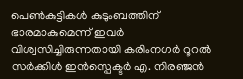പെൺകുട്ടികൾ കുടുംബത്തിന് ഭാരമാകുമെന്ന് ഇവർ വിശ്വസിച്ചിരുന്നതായി കരിംനഗർ റൂറൽ സർക്കിൾ ഇൻസ്പെക്ടർ എ. നിരഞ്ജൻ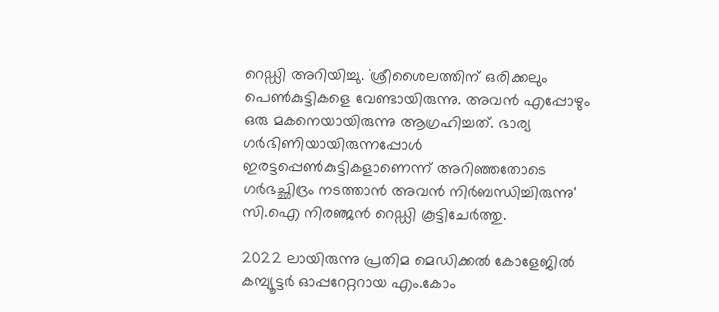റെഡ്ഡി അറിയിച്ചു. `ശ്രീശൈലത്തിന് ഒരിക്കലും പെൺകുട്ടികളെ വേണ്ടായിരുന്നു. അവന്‍ എപ്പോഴും ഒരു മകനെയായിരുന്നു ആഗ്രഹിച്ചത്. ഭാര്യ ഗർഭിണിയായിരുന്നപ്പോൾ ഇരട്ടപ്പെൺകുട്ടികളാണെന്ന് അറിഞ്ഞതോടെ ഗർഭച്ഛിദ്രം നടത്താൻ അവൻ നിർബന്ധിച്ചിരുന്നു' സി.ഐ നിരഞ്ജന്‍ റെഡ്ഡി കൂട്ടിചേർത്തു.

2022 ലായിരുന്നു പ്രതിമ മെഡിക്കൽ കോളേജിൽ കമ്പ്യൂട്ടർ ഓപ്പറേറ്ററായ എം.കോം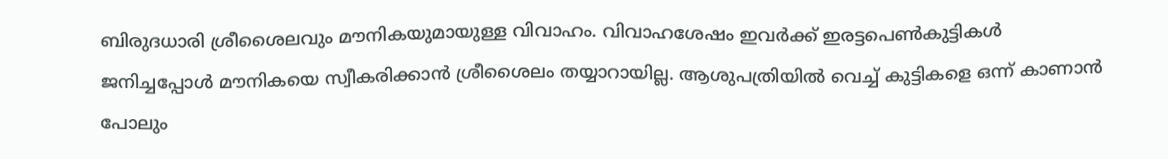ബിരുദധാരി ശ്രീശൈലവും മൗനികയുമായുള്ള വിവാഹം. വിവാഹശേഷം ഇവർക്ക് ഇരട്ടപെൺകുട്ടികൾ ജനിച്ചപ്പോൾ മൗനികയെ സ്വീകരിക്കാന്‍ ശ്രീശൈലം തയ്യാറായില്ല. ആശുപത്രിയിൽ വെച്ച് കുട്ടികളെ ഒന്ന് കാണാൻ പോലും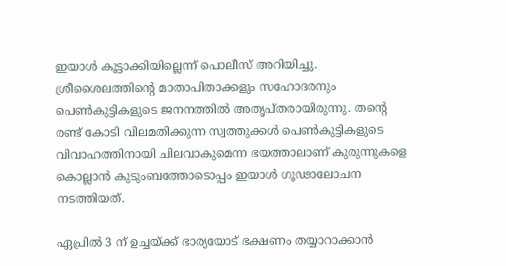ഇയാൾ കൂട്ടാക്കിയില്ലെന്ന് പൊലീസ് അറിയിച്ചു. ശ്രീശൈലത്തിന്റെ മാതാപിതാക്കളും സഹോദരനും പെൺകുട്ടികളുടെ ജനനത്തിൽ അതൃപ്തരായിരുന്നു. തന്‍റെ രണ്ട് കോടി വിലമതിക്കുന്ന സ്വത്തുക്കൾ പെൺകുട്ടികളുടെ വിവാഹത്തിനായി ചിലവാകുമെന്ന ഭയത്താലാണ് കുരുന്നുകളെ കൊല്ലാന്‍ കുടുംബത്തോടൊപ്പം ഇയാൾ ഗൂഢാലോചന നടത്തിയത്.

ഏപ്രിൽ 3 ന് ഉച്ചയ്ക്ക് ഭാര്യയോട് ഭക്ഷണം തയ്യാറാക്കാന്‍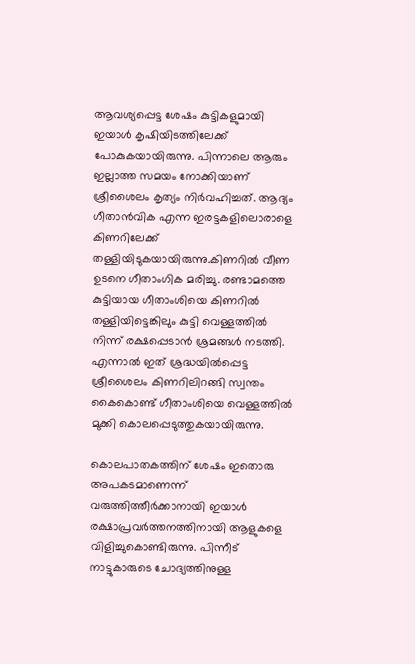ആവശ്യപ്പെട്ട ശേഷം കുട്ടികളുമായി ഇയാൾ കൃഷിയിടത്തിലേക്ക് പോകുകയായിരുന്നു. പിന്നാലെ ആരും ഇല്ലാത്ത സമയം നോക്കിയാണ് ശ്രീശൈലം കൃത്യം നിർവഹിച്ചത്. ആദ്യം ഗീതാൻവിക എന്ന ഇരട്ടകളിലൊരാളെ കിണറിലേക്ക് തള്ളിയിടുകയായിരുന്നു.കിണറിൽ വീണ ഉടനെ ഗീതാംഗിക മരിച്ചു. രണ്ടാമത്തെ കുട്ടിയായ ഗീതാംശിയെ കിണറിൽ തള്ളിയിട്ടെങ്കിലും കുട്ടി വെള്ളത്തിൽ നിന്ന് രക്ഷപ്പെടാന്‍ ശ്രമങ്ങൾ നടത്തി. എന്നാൽ ഇത് ശ്രദ്ധയിൽപ്പെട്ട ശ്രീശൈലം കിണറിലിറങ്ങി സ്വന്തം കൈകൊണ്ട് ഗീതാംശിയെ വെള്ളത്തിൽ മുക്കി കൊലപ്പെടുത്തുകയായിരുന്നു.

കൊലപാതകത്തിന് ശേഷം ഇതൊരു അപകടമാണെന്ന് വരുത്തിത്തീർക്കാനായി ഇയാൾ രക്ഷാപ്രവർത്തനത്തിനായി ആളുകളെ വിളിച്ചുകൊണ്ടിരുന്നു. പിന്നീട് നാട്ടുകാരുടെ ചോദ്യത്തിനുള്ള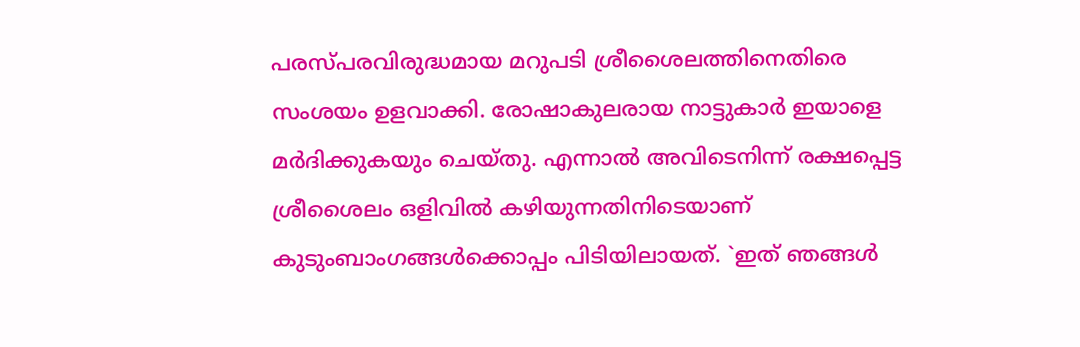പരസ്പരവിരുദ്ധമായ മറുപടി ശ്രീശൈലത്തിനെതിരെ സംശയം ഉളവാക്കി. രോഷാകുലരായ നാട്ടുകാർ ഇയാളെ മർദിക്കുകയും ചെയ്തു. എന്നാൽ അവിടെനിന്ന് രക്ഷപ്പെട്ട ശ്രീശൈലം ഒളിവിൽ കഴിയുന്നതിനിടെയാണ് കുടുംബാംഗങ്ങൾക്കൊപ്പം പിടിയിലായത്. `ഇത് ഞങ്ങൾ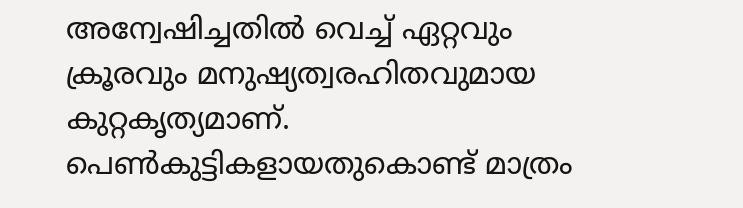അന്വേഷിച്ചതിൽ വെച്ച് ഏറ്റവും ക്രൂരവും മനുഷ്യത്വരഹിതവുമായ കുറ്റകൃത്യമാണ്. പെൺകുട്ടികളായതുകൊണ്ട് മാത്രം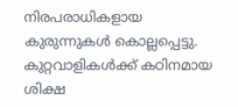നിരപരാധികളായ കുരുന്നുകൾ കൊല്ലപ്പെട്ടു. കുറ്റവാളികൾക്ക് കഠിനമായ ശിക്ഷ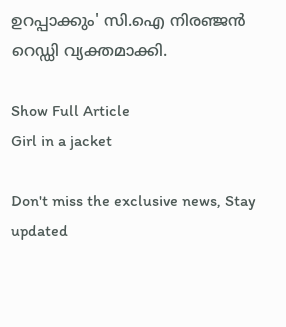ഉറപ്പാക്കും' സി.ഐ നിരഞ്ജൻ റെഡ്ഡി വ്യക്തമാക്കി.

Show Full Article
Girl in a jacket

Don't miss the exclusive news, Stay updated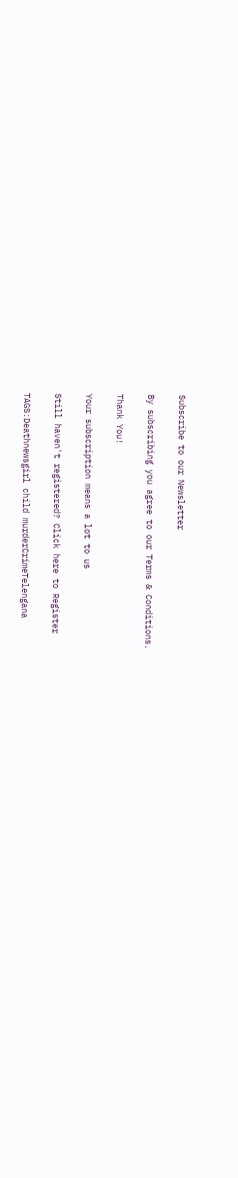Subscribe to our Newsletter

By subscribing you agree to our Terms & Conditions.

Thank You!

Your subscription means a lot to us

Still haven't registered? Click here to Register

TAGS:Deathnewsgirl child murderCrimeTelengana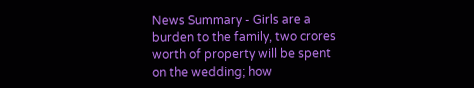News Summary - Girls are a burden to the family, two crores worth of property will be spent on the wedding; how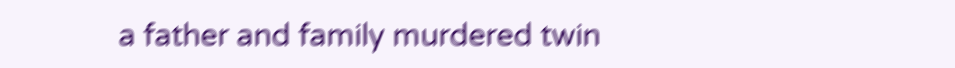a father and family murdered twin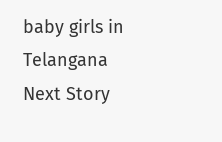baby girls in Telangana
Next Story